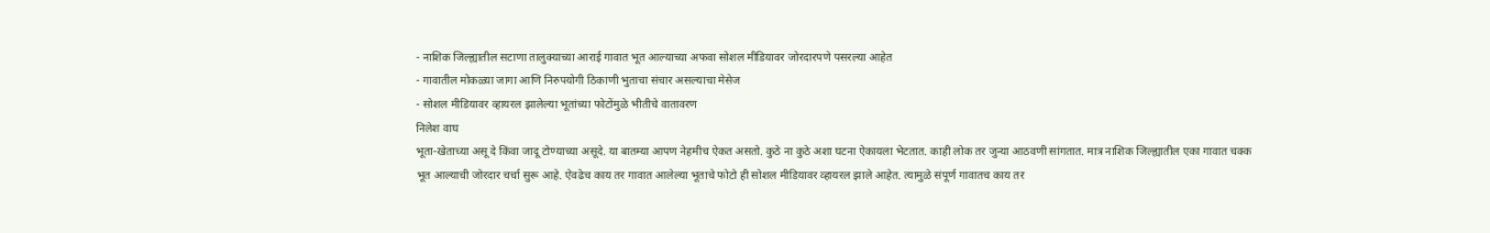- नाशिक जिल्ह्यातील सटाणा तालुक्याच्या आराई गावात भूत आल्याच्या अफवा सोशल मीडियावर जोरदारपणे पसरल्या आहेत
- गावातील मोकळ्या जागा आणि निरुपयोगी ठिकाणी भुताचा संचार असल्याचा मेसेज
- सोशल मीडियावर व्हायरल झालेल्या भूतांच्या फोटोंमुळे भीतीचे वातावरण
निलेश वाघ
भूता-खेताच्या असू दे किंवा जादू टोण्याच्या असूदे. या बातम्या आपण नेहमीच ऐकत असतो. कुठे ना कुठे अशा घटना ऐकायला भेटतात. काही लोक तर जुन्या आठवणी सांगतात. मात्र नाशिक जिल्ह्यातील एका गावात चक्क भूत आल्याची जोरदार चर्चा सुरू आहे. ऐवढेच काय तर गावात आलेल्या भूताचे फोटो ही सोशल मीडियावर व्हायरल झाले आहेत. त्यामुळे संपूर्ण गावातच काय तर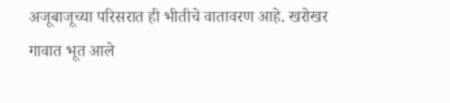अजूबाजूच्या परिसरात ही भीतीचे वातावरण आहे. खरोखर गावात भूत आले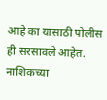आहे का यासाठी पोलीस ही सरसावले आहेत.
नाशिकच्या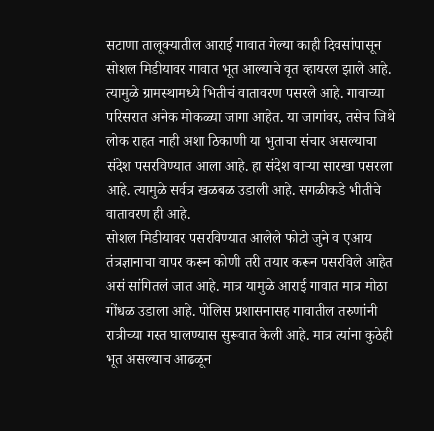सटाणा तालूक्यातील आराई गावात गेल्या काही दिवसांपासून सोशल मिडीयावर गावात भूत आल्याचे वृत व्हायरल झाले आहे. त्यामुळे ग्रामस्थामध्ये भितीचं वातावरण पसरले आहे. गावाच्या परिसरात अनेक मोकळ्या जागा आहेत. या जागांवर, तसेच जिथे लोक राहत नाही अशा ठिकाणी या भुताचा संचार असल्याचा संदेश पसरविण्यात आला आहे. हा संदेश वाऱ्या सारखा पसरला आहे. त्यामुळे सर्वत्र खळबळ उडाली आहे. सगळीकडे भीतीचे वातावरण ही आहे.
सोशल मिडीयावर पसरविण्यात आलेले फोटो जुने व एआय तंत्रज्ञानाचा वापर करून कोणी तरी तयार करून पसरविले आहेत असं सांगितलं जात आहे. मात्र यामुळे आराई गावात मात्र मोठा गोंधळ उडाला आहे. पोलिस प्रशासनासह गावातील तरुणांनी रात्रीच्या गस्त घालण्यास सुरूवात केली आहे. मात्र त्यांना कुठेही भूत असल्याच आढळून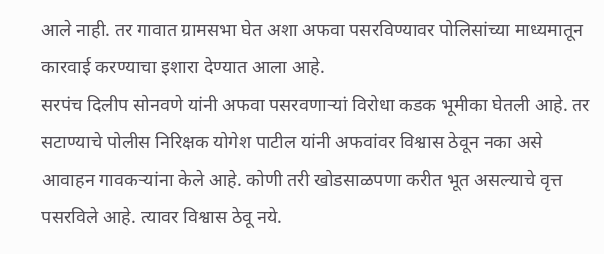आले नाही. तर गावात ग्रामसभा घेत अशा अफवा पसरविण्यावर पोलिसांच्या माध्यमातून कारवाई करण्याचा इशारा देण्यात आला आहे.
सरपंच दिलीप सोनवणे यांनी अफवा पसरवणाऱ्यां विरोधा कडक भूमीका घेतली आहे. तर सटाण्याचे पोलीस निरिक्षक योगेश पाटील यांनी अफवांवर विश्वास ठेवून नका असे आवाहन गावकऱ्यांना केले आहे. कोणी तरी खोडसाळपणा करीत भूत असल्याचे वृत्त पसरविले आहे. त्यावर विश्वास ठेवू नये.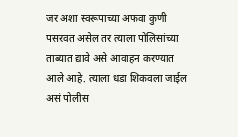जर अशा स्वरूपाच्या अफवा कुणी पसरवत असेल तर त्याला पोलिसांच्या ताब्यात द्यावे असे आवाहन करण्यात आले आहे. त्याला धडा शिकवला जाईल असं पोलीस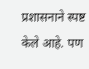प्रशासनाने स्पष्ट केले आहे. पण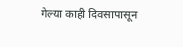गेल्या काही दिवसापासून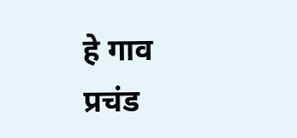हे गाव प्रचंड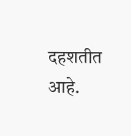दहशतीत आहे.